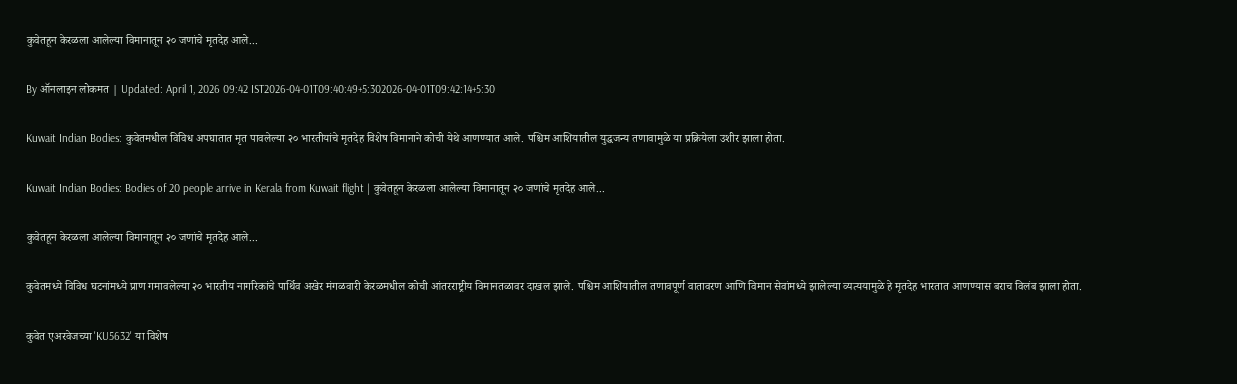कुवेतहून केरळला आलेल्या विमानातून २० जणांचे मृतदेह आले...

By ऑनलाइन लोकमत | Updated: April 1, 2026 09:42 IST2026-04-01T09:40:49+5:302026-04-01T09:42:14+5:30

Kuwait Indian Bodies: कुवेतमधील विविध अपघातात मृत पावलेल्या २० भारतीयांचे मृतदेह विशेष विमानाने कोची येथे आणण्यात आले. पश्चिम आशियातील युद्धजन्य तणावामुळे या प्रक्रियेला उशीर झाला होता.

Kuwait Indian Bodies: Bodies of 20 people arrive in Kerala from Kuwait flight | कुवेतहून केरळला आलेल्या विमानातून २० जणांचे मृतदेह आले...

कुवेतहून केरळला आलेल्या विमानातून २० जणांचे मृतदेह आले...

कुवेतमध्ये विविध घटनांमध्ये प्राण गमावलेल्या २० भारतीय नागरिकांचे पार्थिव अखेर मंगळवारी केरळमधील कोची आंतरराष्ट्रीय विमानतळावर दाखल झाले. पश्चिम आशियातील तणावपूर्ण वातावरण आणि विमान सेवांमध्ये झालेल्या व्यत्ययामुळे हे मृतदेह भारतात आणण्यास बराच विलंब झाला होता.

कुवेत एअरवेजच्या 'KU5632' या विशेष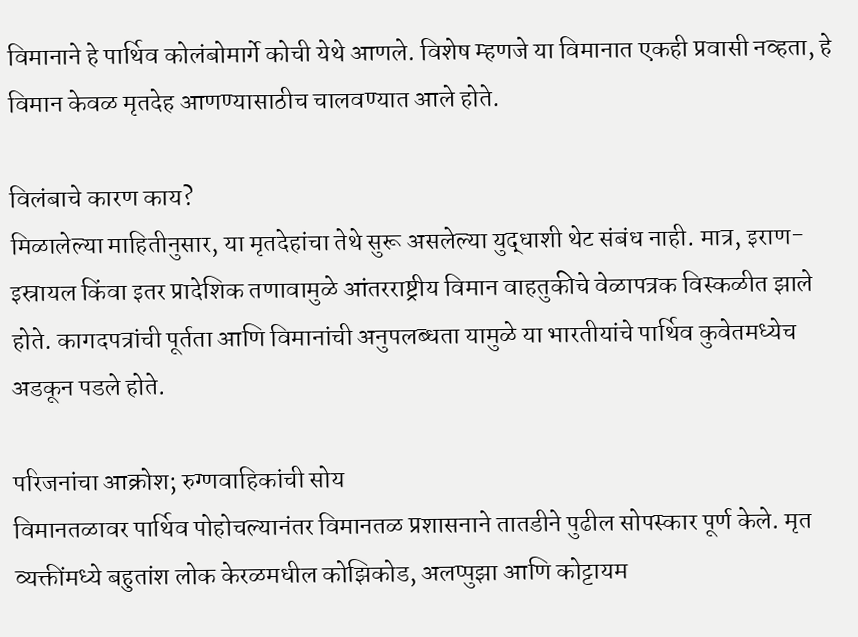विमानाने हे पार्थिव कोलंबोमार्गे कोची येथे आणले. विशेष म्हणजे या विमानात एकही प्रवासी नव्हता, हे विमान केवळ मृतदेह आणण्यासाठीच चालवण्यात आले होते.

विलंबाचे कारण काय?
मिळालेल्या माहितीनुसार, या मृतदेहांचा तेथे सुरू असलेल्या युद्धाशी थेट संबंध नाही. मात्र, इराण-इस्रायल किंवा इतर प्रादेशिक तणावामुळे आंतरराष्ट्रीय विमान वाहतुकीचे वेळापत्रक विस्कळीत झाले होते. कागदपत्रांची पूर्तता आणि विमानांची अनुपलब्धता यामुळे या भारतीयांचे पार्थिव कुवेतमध्येच अडकून पडले होते.

परिजनांचा आक्रोश; रुग्णवाहिकांची सोय
विमानतळावर पार्थिव पोहोचल्यानंतर विमानतळ प्रशासनाने तातडीने पुढील सोपस्कार पूर्ण केले. मृत व्यक्तींमध्ये बहुतांश लोक केरळमधील कोझिकोड, अलप्पुझा आणि कोट्टायम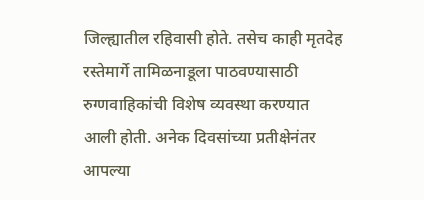जिल्ह्यातील रहिवासी होते. तसेच काही मृतदेह रस्तेमार्गे तामिळनाडूला पाठवण्यासाठी रुग्णवाहिकांची विशेष व्यवस्था करण्यात आली होती. अनेक दिवसांच्या प्रतीक्षेनंतर आपल्या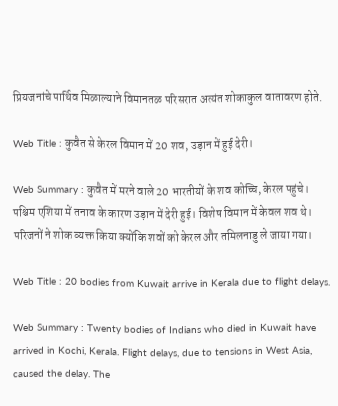प्रियजनांचे पार्थिव मिळाल्याने विमानतळ परिसरात अत्यंत शोकाकुल वातावरण होते.

Web Title : कुवैत से केरल विमान में 20 शव, उड़ान में हुई देरी।

Web Summary : कुवैत में मरने वाले 20 भारतीयों के शव कोच्चि, केरल पहुंचे। पश्चिम एशिया में तनाव के कारण उड़ान में देरी हुई। विशेष विमान में केवल शव थे। परिजनों ने शोक व्यक्त किया क्योंकि शवों को केरल और तमिलनाडु ले जाया गया।

Web Title : 20 bodies from Kuwait arrive in Kerala due to flight delays.

Web Summary : Twenty bodies of Indians who died in Kuwait have arrived in Kochi, Kerala. Flight delays, due to tensions in West Asia, caused the delay. The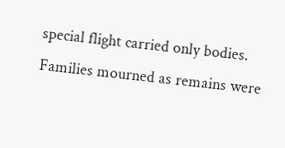special flight carried only bodies. Families mourned as remains were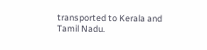transported to Kerala and Tamil Nadu.